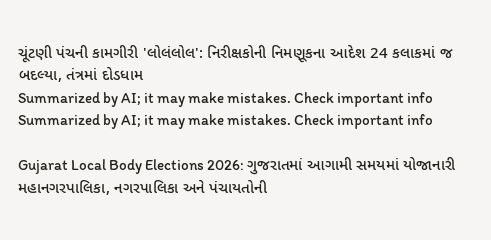ચૂંટણી પંચની કામગીરી 'લોલંલોલ': નિરીક્ષકોની નિમણૂકના આદેશ 24 કલાકમાં જ બદલ્યા, તંત્રમાં દોડધામ
Summarized by AI; it may make mistakes. Check important info
Summarized by AI; it may make mistakes. Check important info

Gujarat Local Body Elections 2026: ગુજરાતમાં આગામી સમયમાં યોજાનારી મહાનગરપાલિકા, નગરપાલિકા અને પંચાયતોની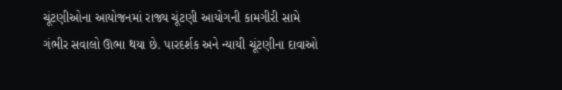ચૂંટણીઓના આયોજનમાં રાજ્ય ચૂંટણી આયોગની કામગીરી સામે ગંભીર સવાલો ઊભા થયા છે. પારદર્શક અને ન્યાયી ચૂંટણીના દાવાઓ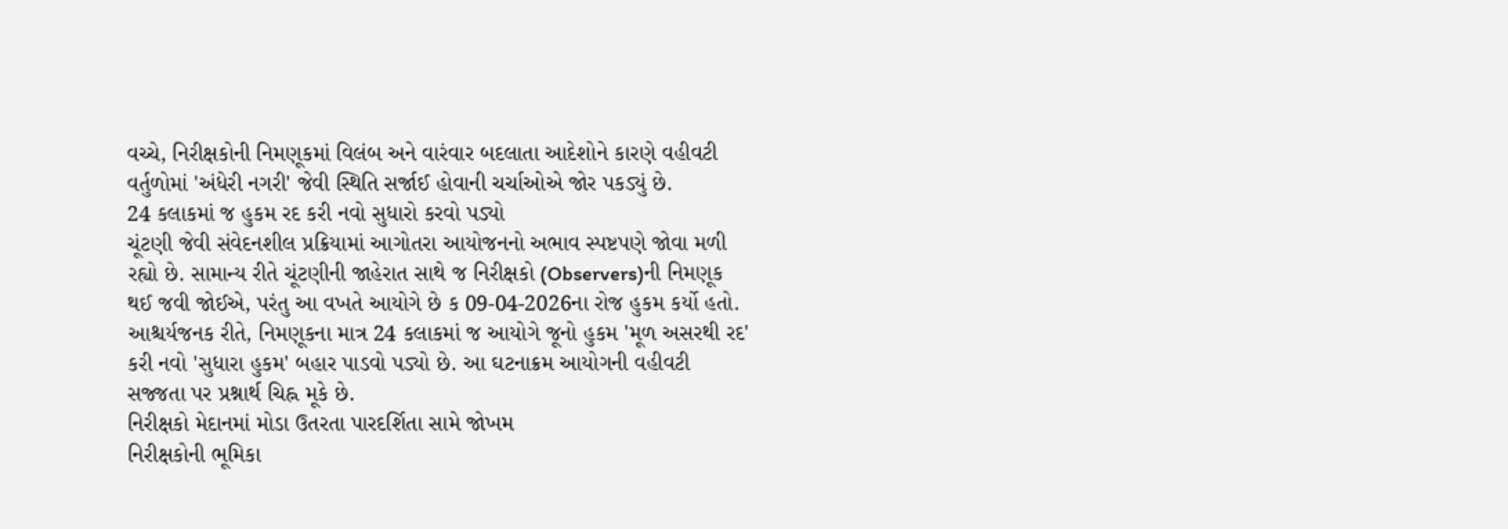વચ્ચે, નિરીક્ષકોની નિમણૂકમાં વિલંબ અને વારંવાર બદલાતા આદેશોને કારણે વહીવટી વર્તુળોમાં 'અંધેરી નગરી' જેવી સ્થિતિ સર્જાઈ હોવાની ચર્ચાઓએ જોર પકડ્યું છે.
24 કલાકમાં જ હુકમ રદ કરી નવો સુધારો કરવો પડ્યો
ચૂંટણી જેવી સંવેદનશીલ પ્રક્રિયામાં આગોતરા આયોજનનો અભાવ સ્પષ્ટપણે જોવા મળી રહ્યો છે. સામાન્ય રીતે ચૂંટણીની જાહેરાત સાથે જ નિરીક્ષકો (Observers)ની નિમણૂક થઈ જવી જોઈએ, પરંતુ આ વખતે આયોગે છે ક 09-04-2026ના રોજ હુકમ કર્યો હતો. આશ્ચર્યજનક રીતે, નિમણૂકના માત્ર 24 કલાકમાં જ આયોગે જૂનો હુકમ 'મૂળ અસરથી રદ' કરી નવો 'સુધારા હુકમ' બહાર પાડવો પડ્યો છે. આ ઘટનાક્રમ આયોગની વહીવટી સજ્જતા પર પ્રશ્નાર્થ ચિહ્ન મૂકે છે.
નિરીક્ષકો મેદાનમાં મોડા ઉતરતા પારદર્શિતા સામે જોખમ
નિરીક્ષકોની ભૂમિકા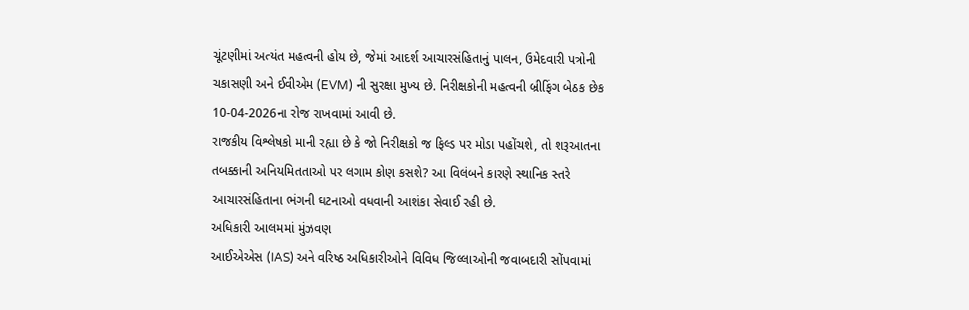ચૂંટણીમાં અત્યંત મહત્વની હોય છે, જેમાં આદર્શ આચારસંહિતાનું પાલન, ઉમેદવારી પત્રોની ચકાસણી અને ઈવીએમ (EVM) ની સુરક્ષા મુખ્ય છે. નિરીક્ષકોની મહત્વની બ્રીફિંગ બેઠક છેક 10-04-2026ના રોજ રાખવામાં આવી છે.
રાજકીય વિશ્લેષકો માની રહ્યા છે કે જો નિરીક્ષકો જ ફિલ્ડ પર મોડા પહોંચશે, તો શરૂઆતના તબક્કાની અનિયમિતતાઓ પર લગામ કોણ કસશે? આ વિલંબને કારણે સ્થાનિક સ્તરે આચારસંહિતાના ભંગની ઘટનાઓ વધવાની આશંકા સેવાઈ રહી છે.
અધિકારી આલમમાં મુંઝવણ
આઈએએસ (IAS) અને વરિષ્ઠ અધિકારીઓને વિવિધ જિલ્લાઓની જવાબદારી સોંપવામાં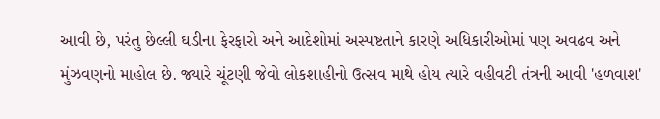આવી છે, પરંતુ છેલ્લી ઘડીના ફેરફારો અને આદેશોમાં અસ્પષ્ટતાને કારણે અધિકારીઓમાં પણ અવઢવ અને મુંઝવણનો માહોલ છે. જ્યારે ચૂંટણી જેવો લોકશાહીનો ઉત્સવ માથે હોય ત્યારે વહીવટી તંત્રની આવી 'હળવાશ'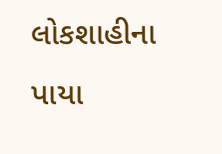લોકશાહીના પાયા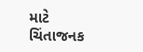માટે ચિંતાજનક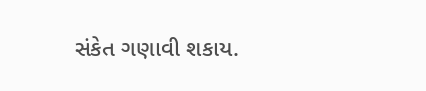સંકેત ગણાવી શકાય.